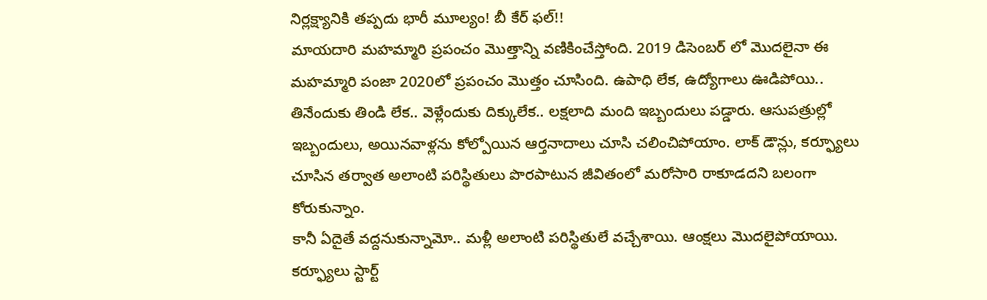నిర్లక్ష్యానికి తప్పదు భారీ మూల్యం! బీ కేర్ ఫల్!!
మాయదారి మహమ్మారి ప్రపంచం మొత్తాన్ని వణికించేస్తోంది. 2019 డిసెంబర్ లో మొదలైనా ఈ మహమ్మారి పంజా 2020లో ప్రపంచం మొత్తం చూసింది. ఉపాధి లేక, ఉద్యోగాలు ఊడిపోయి.. తినేందుకు తిండి లేక.. వెళ్లేందుకు దిక్కులేక.. లక్షలాది మంది ఇబ్బందులు పడ్డారు. ఆసుపత్రుల్లో ఇబ్బందులు, అయినవాళ్లను కోల్పోయిన ఆర్తనాదాలు చూసి చలించిపోయాం. లాక్ డౌన్లు, కర్ఫ్యూలు చూసిన తర్వాత అలాంటి పరిస్థితులు పొరపాటున జీవితంలో మరోసారి రాకూడదని బలంగా కోరుకున్నాం.
కానీ ఏదైతే వద్దనుకున్నామో.. మళ్లీ అలాంటి పరిస్థితులే వచ్చేశాయి. ఆంక్షలు మొదలైపోయాయి. కర్ఫ్యూలు స్టార్ట్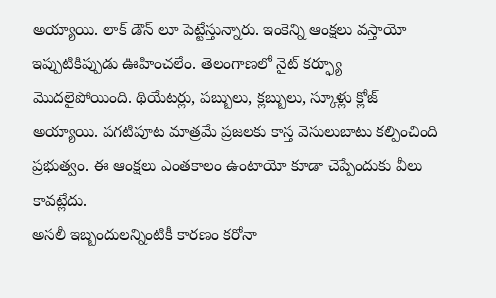అయ్యాయి. లాక్ డౌన్ లూ పెట్టేస్తున్నారు. ఇంకెన్ని ఆంక్షలు వస్తాయో ఇప్పుటికిప్పుడు ఊహించలేం. తెలంగాణలో నైట్ కర్ఫ్యూ మొదలైపోయింది. థియేటర్లు, పబ్బులు, క్లబ్బులు, స్కూళ్లు క్లోజ్ అయ్యాయి. పగటిపూట మాత్రమే ప్రజలకు కాస్త వెసులుబాటు కల్పించింది ప్రభుత్వం. ఈ ఆంక్షలు ఎంతకాలం ఉంటాయో కూడా చెప్పేందుకు వీలు కావట్లేదు.
అసలీ ఇబ్బందులన్నింటికీ కారణం కరోనా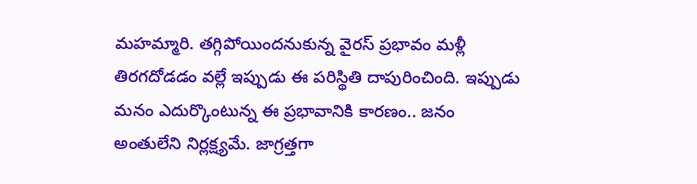మహమ్మారి. తగ్గిపోయిందనుకున్న వైరస్ ప్రభావం మళ్లీ తిరగదోడడం వల్లే ఇప్పుడు ఈ పరిస్థితి దాపురించింది. ఇప్పుడు మనం ఎదుర్కొంటున్న ఈ ప్రభావానికి కారణం.. జనం అంతులేని నిర్లక్ష్యమే. జాగ్రత్తగా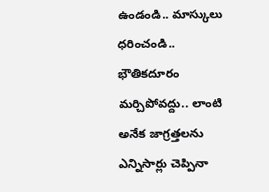ఉండండి.. మాస్కులు ధరించండి.. భౌతికదూరం మర్చిపోవద్దు.. లాంటి అనేక జాగ్రత్తలను ఎన్నిసార్లు చెప్పినా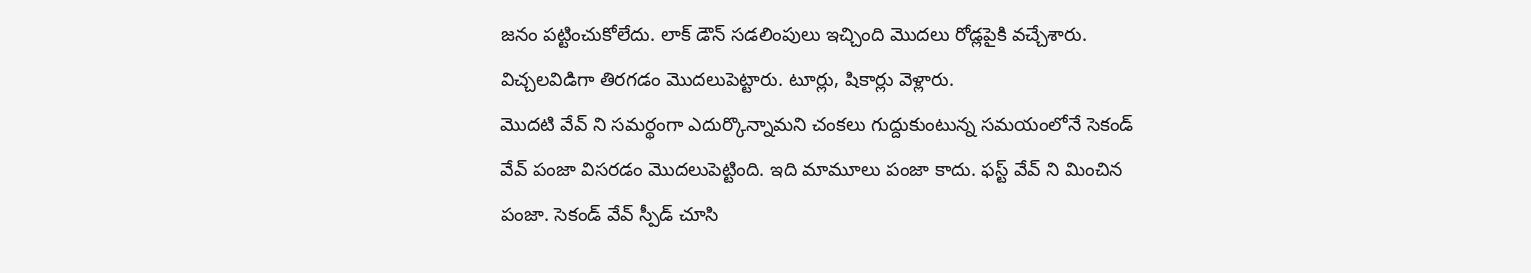జనం పట్టించుకోలేదు. లాక్ డౌన్ సడలింపులు ఇచ్చింది మొదలు రోడ్లపైకి వచ్చేశారు. విచ్చలవిడిగా తిరగడం మొదలుపెట్టారు. టూర్లు, షికార్లు వెళ్లారు.
మొదటి వేవ్ ని సమర్థంగా ఎదుర్కొన్నామని చంకలు గుద్దుకుంటున్న సమయంలోనే సెకండ్ వేవ్ పంజా విసరడం మొదలుపెట్టింది. ఇది మామూలు పంజా కాదు. ఫస్ట్ వేవ్ ని మించిన పంజా. సెకండ్ వేవ్ స్పీడ్ చూసి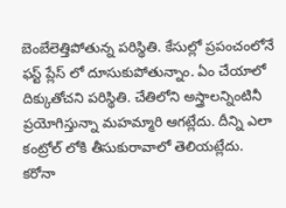బెంబేలెత్తిపోతున్న పరిస్థితి. కేసుల్లో ప్రపంచంలోనే ఫస్ట్ ప్లేస్ లో దూసుకుపోతున్నాం. ఏం చేయాలో దిక్కుతోచని పరిస్థితి. చేతిలోని అస్త్రాలన్నింటినీ ప్రయోగిస్తున్నా మహమ్మారి ఆగట్లేదు. దీన్ని ఎలా కంట్రోల్ లోకి తీసుకురావాలో తెలియట్లేదు.
కరోనా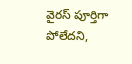వైరస్ పూర్తిగా పోలేదని,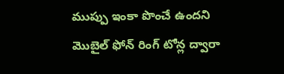ముప్పు ఇంకా పొంచే ఉందని మొబైల్ ఫోన్ రింగ్ టోన్ల ద్వారా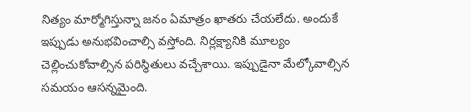నిత్యం మార్మోగిస్తున్నా జనం ఏమాత్రం ఖాతరు చేయలేదు. అందుకే ఇప్పుడు అనుభవించాల్సి వస్తోంది. నిర్లక్ష్యానికి మూల్యం చెల్లించుకోవాల్సిన పరిస్థితులు వచ్చేశాయి. ఇప్పుడైనా మేల్కోవాల్సిన సమయం ఆసన్నమైంది.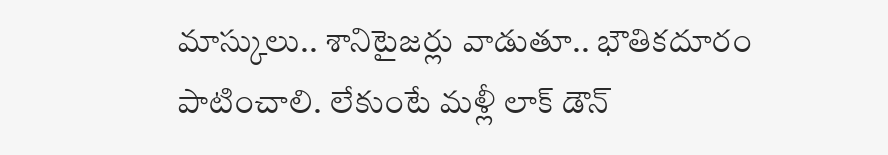మాస్కులు.. శానిటైజర్లు వాడుతూ.. భౌతికదూరం పాటించాలి. లేకుంటే మళ్లీ లాక్ డౌన్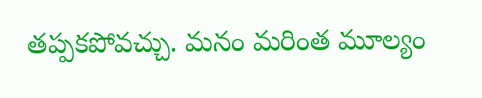తప్పకపోవచ్చు. మనం మరింత మూల్యం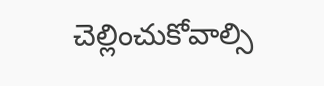చెల్లించుకోవాల్సి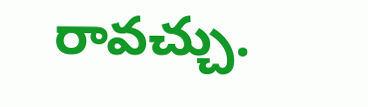రావచ్చు.